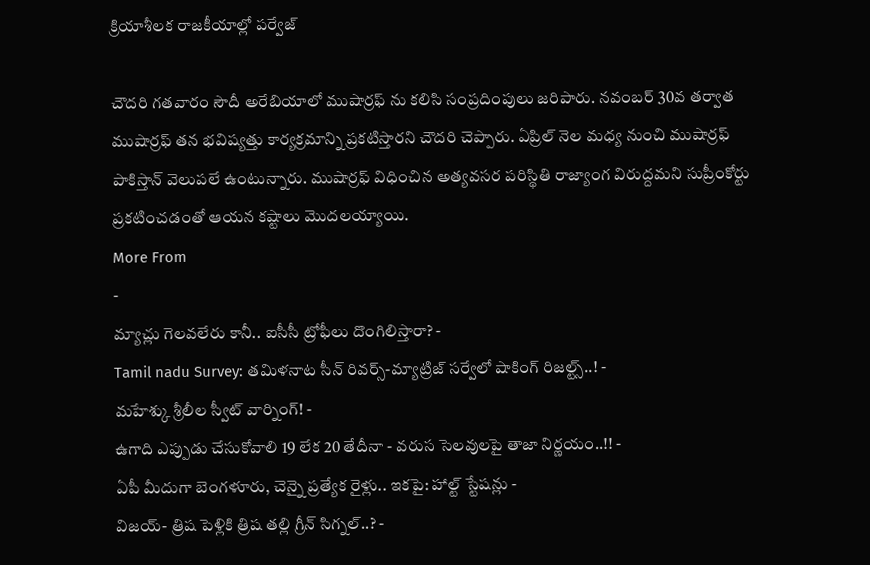క్రియాశీలక రాజకీయాల్లో పర్వేజ్

చౌదరి గతవారం సౌదీ అరేబియాలో ముషార్రఫ్ ను కలిసి సంప్రదింపులు జరిపారు. నవంబర్ 30వ తర్వాత ముషార్రఫ్ తన భవిష్యత్తు కార్యక్రమాన్ని ప్రకటిస్తారని చౌదరి చెప్పారు. ఏప్రిల్ నెల మధ్య నుంచి ముషార్రఫ్ పాకిస్తాన్ వెలుపలే ఉంటున్నారు. ముషార్రఫ్ విధించిన అత్యవసర పరిస్థితి రాజ్యాంగ విరుద్దమని సుప్రీంకోర్టు ప్రకటించడంతో ఆయన కష్టాలు మొదలయ్యాయి.
More From
-
మ్యాచ్లు గెలవలేరు కానీ.. ఐసీసీ ట్రోఫీలు దొంగిలిస్తారా? -
Tamil nadu Survey: తమిళనాట సీన్ రివర్స్-మ్యాట్రిజ్ సర్వేలో షాకింగ్ రిజల్ట్స్..! -
మహేశ్కు శ్రీలీల స్వీట్ వార్నింగ్! -
ఉగాది ఎప్పుడు చేసుకోవాలి 19 లేక 20 తేదీనా - వరుస సెలవులపై తాజా నిర్ణయం..!! -
ఏపీ మీదుగా బెంగళూరు, చెన్నై ప్రత్యేక రైళ్లు.. ఇకపై: హాల్ట్ స్టేషన్లు -
విజయ్- త్రిష పెళ్లికి త్రిష తల్లి గ్రీన్ సిగ్నల్..? -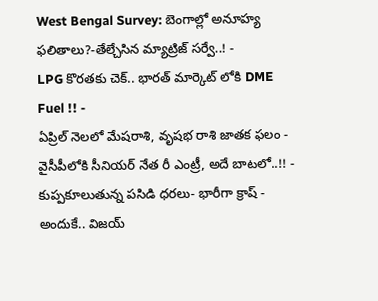West Bengal Survey: బెంగాల్లో అనూహ్య ఫలితాలు?-తేల్చేసిన మ్యాట్రిజ్ సర్వే..! -
LPG కొరతకు చెక్.. భారత్ మార్కెట్ లోకి DME Fuel !! -
ఏప్రిల్ నెలలో మేషరాశి, వృషభ రాశి జాతక ఫలం -
వైసీపీలోకి సీనియర్ నేత రీ ఎంట్రీ, అదే బాటలో..!! -
కుప్పకూలుతున్న పసిడి ధరలు- భారీగా క్రాష్ -
అందుకే.. విజయ్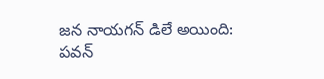జన నాయగన్ డిలే అయింది: పవన్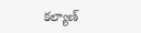కల్యాణ్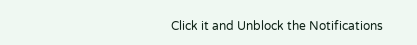Click it and Unblock the Notifications